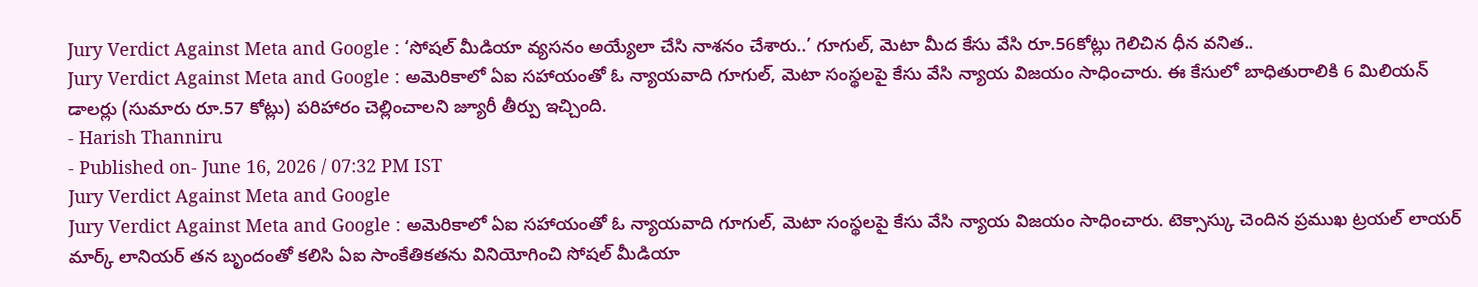Jury Verdict Against Meta and Google : ‘సోషల్ మీడియా వ్యసనం అయ్యేలా చేసి నాశనం చేశారు..’ గూగుల్, మెటా మీద కేసు వేసి రూ.56కోట్లు గెలిచిన ధీన వనిత..
Jury Verdict Against Meta and Google : అమెరికాలో ఏఐ సహాయంతో ఓ న్యాయవాది గూగుల్, మెటా సంస్థలపై కేసు వేసి న్యాయ విజయం సాధించారు. ఈ కేసులో బాధితురాలికి 6 మిలియన్ డాలర్లు (సుమారు రూ.57 కోట్లు) పరిహారం చెల్లించాలని జ్యూరీ తీర్పు ఇచ్చింది.
- Harish Thanniru
- Published on- June 16, 2026 / 07:32 PM IST
Jury Verdict Against Meta and Google
Jury Verdict Against Meta and Google : అమెరికాలో ఏఐ సహాయంతో ఓ న్యాయవాది గూగుల్, మెటా సంస్థలపై కేసు వేసి న్యాయ విజయం సాధించారు. టెక్సాస్కు చెందిన ప్రముఖ ట్రయల్ లాయర్ మార్క్ లానియర్ తన బృందంతో కలిసి ఏఐ సాంకేతికతను వినియోగించి సోషల్ మీడియా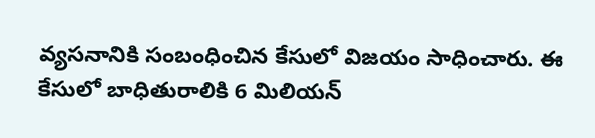వ్యసనానికి సంబంధించిన కేసులో విజయం సాధించారు. ఈ కేసులో బాధితురాలికి 6 మిలియన్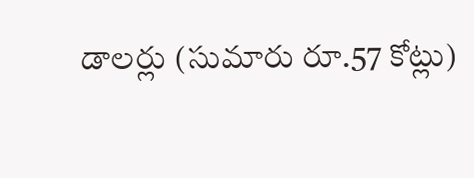డాలర్లు (సుమారు రూ.57 కోట్లు)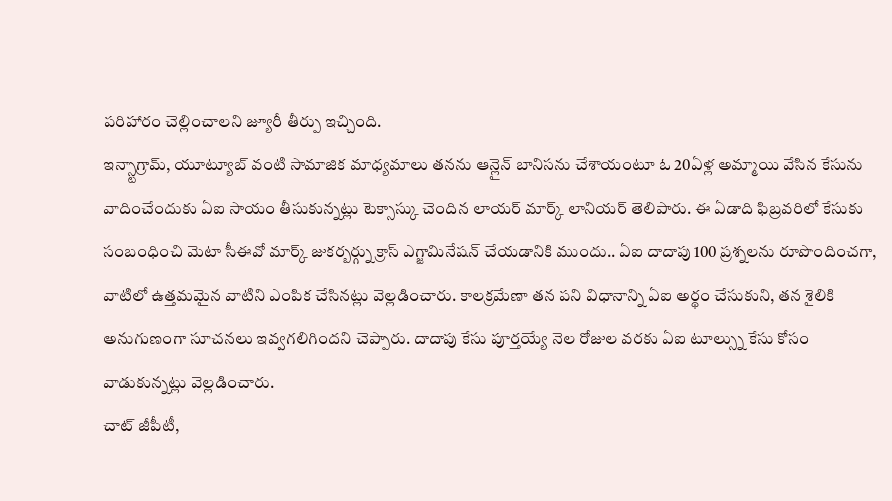పరిహారం చెల్లించాలని జ్యూరీ తీర్పు ఇచ్చింది.
ఇన్స్టాగ్రామ్, యూట్యూబ్ వంటి సామాజిక మాధ్యమాలు తనను ఆన్లైన్ బానిసను చేశాయంటూ ఓ 20ఏళ్ల అమ్మాయి వేసిన కేసును వాదించేందుకు ఏఐ సాయం తీసుకున్నట్లు టెక్సాస్కు చెందిన లాయర్ మార్క్ లానియర్ తెలిపారు. ఈ ఏడాది ఫిబ్రవరిలో కేసుకు సంబంధించి మెటా సీఈవో మార్క్ జుకర్బర్గ్ను క్రాస్ ఎగ్జామినేషన్ చేయడానికి ముందు.. ఏఐ దాదాపు 100 ప్రశ్నలను రూపొందించగా, వాటిలో ఉత్తమమైన వాటిని ఎంపిక చేసినట్లు వెల్లడించారు. కాలక్రమేణా తన పని విధానాన్ని ఏఐ అర్థం చేసుకుని, తన శైలికి అనుగుణంగా సూచనలు ఇవ్వగలిగిందని చెప్పారు. దాదాపు కేసు పూర్తయ్యే నెల రోజుల వరకు ఏఐ టూల్స్ను కేసు కోసం వాడుకున్నట్లు వెల్లడించారు.
చాట్ జీపీటీ,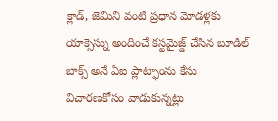క్లాడ్, జెమిని వంటి ప్రధాన మోడళ్లకు యాక్సెస్ను అందించే కస్టమైజ్డ్ చేసిన బూడిల్ బాక్స్ అనే ఏఐ ప్లాట్ఫాంను కేసు విచారణకోసం వాడుకున్నట్లు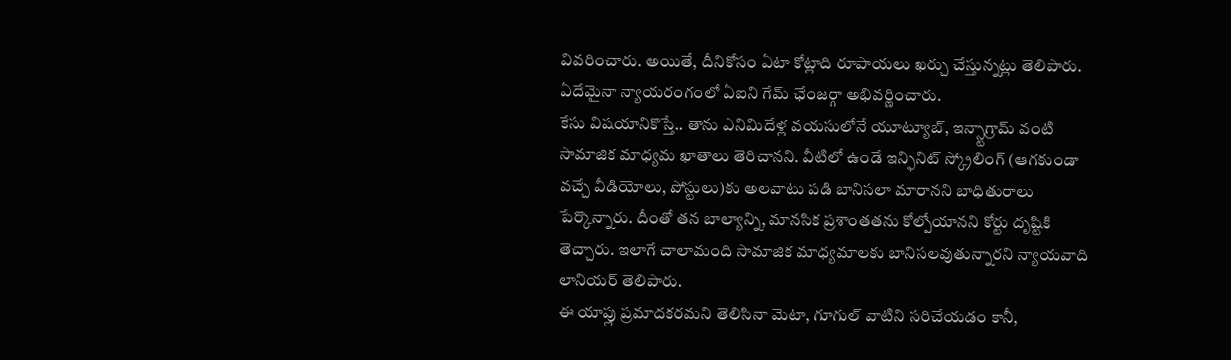వివరించారు. అయితే, దీనికోసం ఏటా కోట్లాది రూపాయలు ఖర్చు చేస్తున్నట్లు తెలిపారు. ఏదేమైనా న్యాయరంగంలో ఏఐని గేమ్ ఛేంజర్గా అభివర్ణించారు.
కేసు విషయానికొస్తే.. తాను ఎనిమిదేళ్ల వయసులోనే యూట్యూబ్, ఇన్స్టాగ్రామ్ వంటి సామాజిక మాధ్యమ ఖాతాలు తెరిచానని. వీటిలో ఉండే ఇన్ఫినిట్ స్క్రోలింగ్ (ఆగకుండా వచ్చే వీడియోలు, పోస్టులు)కు అలవాటు పడి బానిసలా మారానని బాధితురాలు పేర్కొన్నారు. దీంతో తన బాల్యాన్ని, మానసిక ప్రశాంతతను కోల్పోయానని కోర్టు దృష్టికి తెచ్చారు. ఇలాగే చాలామంది సామాజిక మాధ్యమాలకు బానిసలవుతున్నారని న్యాయవాది లానియర్ తెలిపారు.
ఈ యాప్లు ప్రమాదకరమని తెలిసినా మెటా, గూగుల్ వాటిని సరిచేయడం కానీ,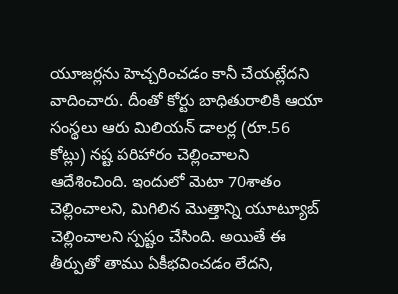యూజర్లను హెచ్చరించడం కానీ చేయట్లేదని వాదించారు. దీంతో కోర్టు బాధితురాలికి ఆయా సంస్థలు ఆరు మిలియన్ డాలర్ల (రూ.56 కోట్లు) నష్ట పరిహారం చెల్లించాలని ఆదేశించింది. ఇందులో మెటా 70శాతం చెల్లించాలని, మిగిలిన మొత్తాన్ని యూట్యూబ్ చెల్లించాలని స్పష్టం చేసింది. అయితే ఈ తీర్పుతో తాము ఏకీభవించడం లేదని,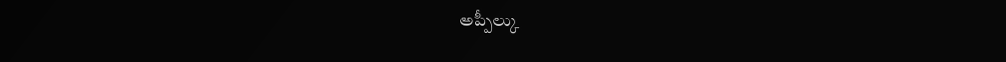అప్పీల్కు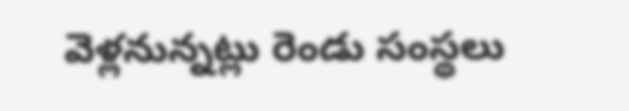వెళ్లనున్నట్లు రెండు సంస్థలు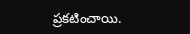ప్రకటించాయి.